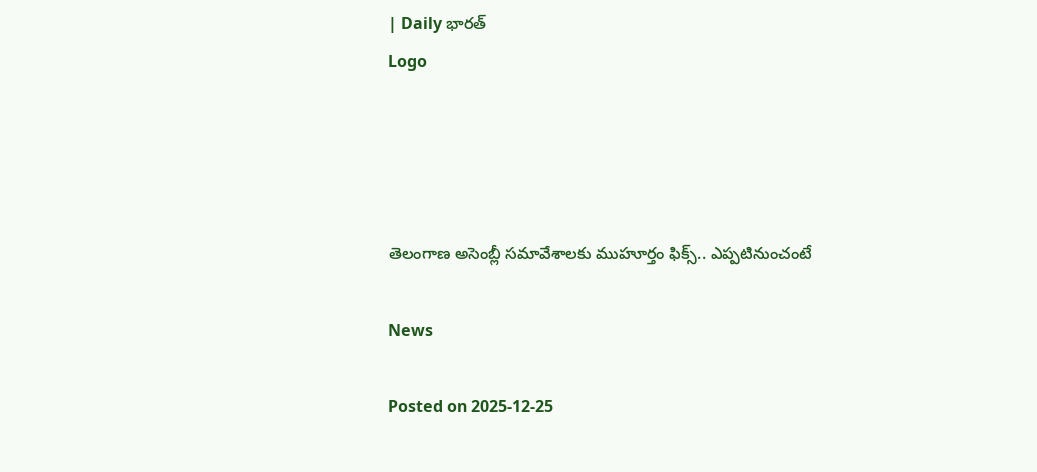| Daily భారత్
Logo




తెలంగాణ అసెంబ్లీ సమావేశాలకు ముహూర్తం ఫిక్స్.. ఎప్పటినుంచంటే

News

Posted on 2025-12-25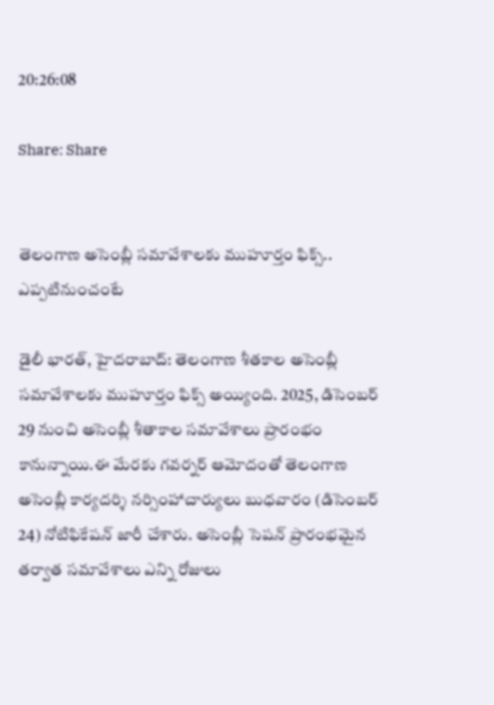20:26:08

Share: Share


తెలంగాణ అసెంబ్లీ సమావేశాలకు ముహూర్తం ఫిక్స్.. ఎప్పటినుంచంటే

డైలీ భారత్, హైదరాబాద్: తెలంగాణ శీతకాల అసెంబ్లీ సమావేశాలకు ముహూర్తం ఫిక్స్ అయ్యింది. 2025, డిసెంబర్ 29 నుంచి అసెంబ్లీ శీతాకాల సమావేశాలు ప్రారంభం కానున్నాయి.ఈ మేరకు గవర్నర్ ఆమోదంతో తెలంగాణ అసెంబ్లీ కార్యదర్శి నర్సింహాచార్యులు బుధవారం (డిసెంబర్ 24) నోటిఫికేషన్ జారీ చేశారు. అసెంబ్లీ సెషన్ ప్రారంభమైన తర్వాత సమావేశాలు ఎన్ని రోజులు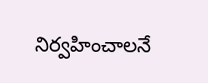నిర్వహించాలనే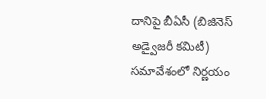దానిపై బీఏసీ (బిజినెస్ అడ్వైజరీ కమిటీ) సమావేశంలో నిర్ణయం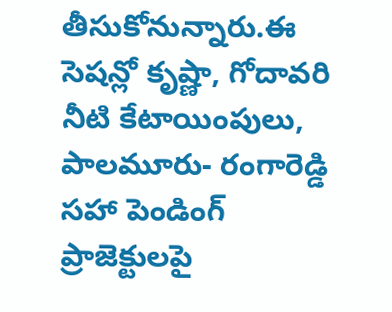తీసుకోనున్నారు.ఈ సెషన్లో కృష్ణా, గోదావరి నీటి కేటాయింపులు, పాలమూరు- రంగారెడ్డి సహా పెండింగ్‌ ప్రాజెక్టులపై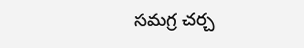సమగ్ర చర్చ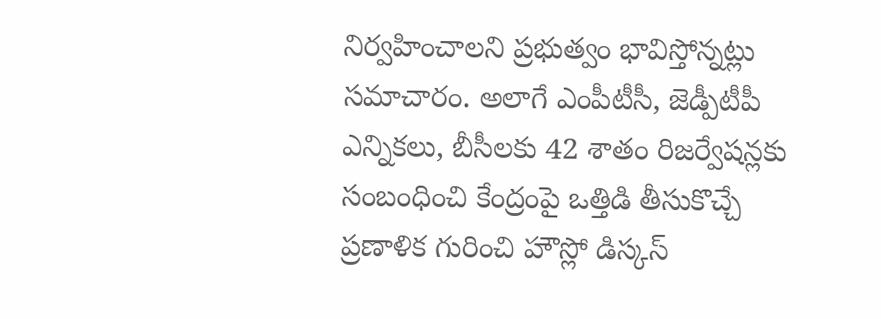నిర్వహించాలని ప్రభుత్వం భావిస్తోన్నట్లు సమాచారం. అలాగే ఎంపీటీసీ, జెడ్పీటీపీ ఎన్నికలు, బీసీలకు 42 శాతం రిజర్వేషన్లకు సంబంధించి కేంద్రంపై ఒత్తిడి తీసుకొచ్చే ప్రణాళిక గురించి హౌస్లో డిస్కస్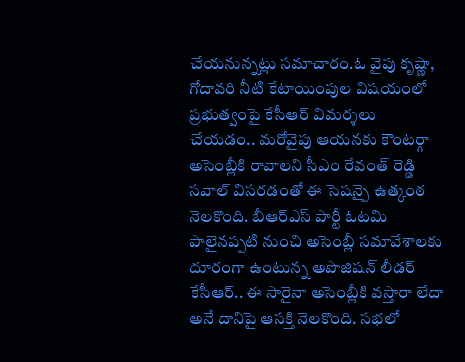చేయనున్నట్లు సమాచారం.ఓ వైపు కృష్ణా, గోదావరి నీటి కేటాయింపుల విషయంలో ప్రభుత్వంపై కేసీఆర్ విమర్శలు చేయడం.. మరోవైపు ఆయనకు కౌంటర్గా అసెంబ్లీకి రావాలని సీఎం రేవంత్ రెడ్డి సవాల్ విసరడంతో ఈ సెషన్పై ఉత్కంఠ నెలకొంది. బీఆర్ఎస్ పార్టీ ఓటమి పాలైనప్పటి నుంచి అసెంబ్లీ సమావేశాలకు దూరంగా ఉంటున్న అపొజిషన్ లీడర్ కేసీఆర్.. ఈ సారైనా అసెంబ్లీకి వస్తారా లేదా అనే దానిపై ఆసక్తి నెలకొంది. సభలో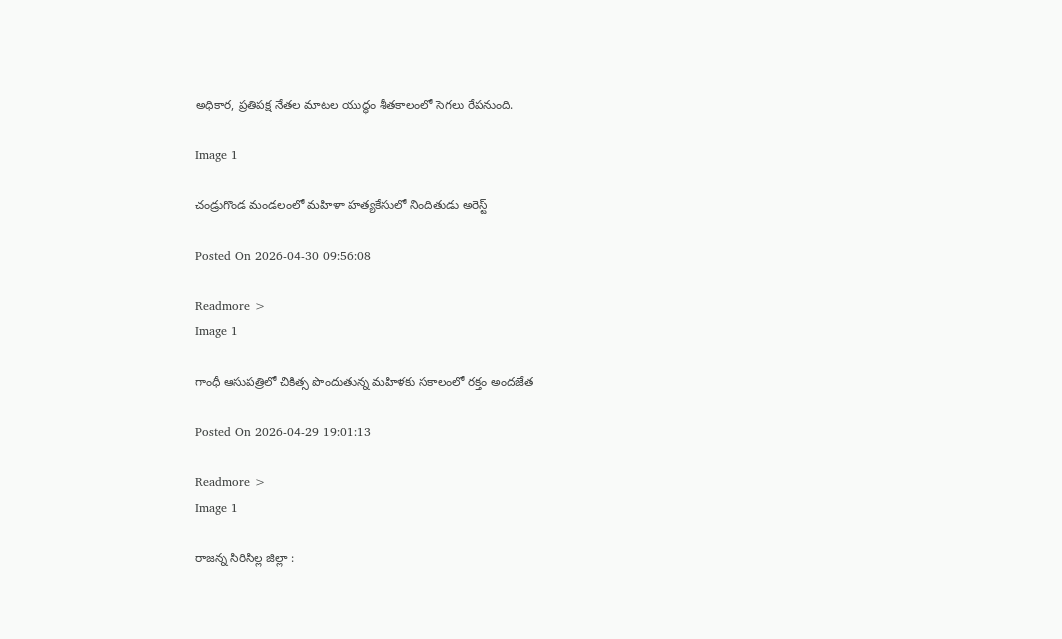అధికార, ప్రతిపక్ష నేతల మాటల యుద్ధం శీతకాలంలో సెగలు రేపనుంది.

Image 1

చండ్రుగొండ మండలంలో మహిళా హత్యకేసులో నిందితుడు అరెస్ట్

Posted On 2026-04-30 09:56:08

Readmore >
Image 1

గాంధీ ఆసుపత్రిలో చికిత్స పొందుతున్న మహిళకు సకాలంలో రక్తం అందజేత

Posted On 2026-04-29 19:01:13

Readmore >
Image 1

రాజన్న సిరిసిల్ల జిల్లా :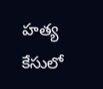హత్య కేసులో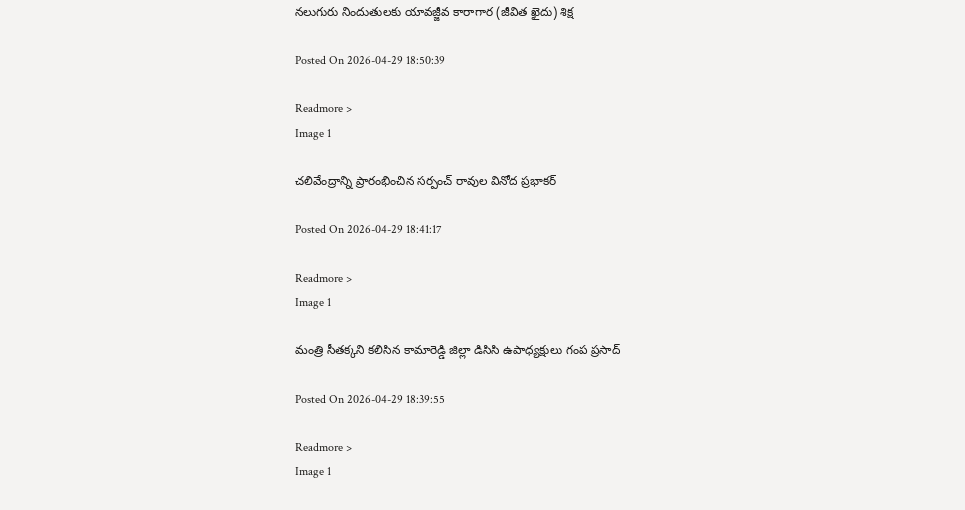నలుగురు నిందుతులకు యావజ్జీవ కారాగార (జీవిత ఖైదు) శిక్ష

Posted On 2026-04-29 18:50:39

Readmore >
Image 1

చలివేంద్రాన్ని ప్రారంభించిన సర్పంచ్ రావుల వినోద ప్రభాకర్

Posted On 2026-04-29 18:41:17

Readmore >
Image 1

మంత్రి సీతక్కని కలిసిన కామారెడ్డి జిల్లా డిసిసి ఉపాధ్యక్షులు గంప ప్రసాద్

Posted On 2026-04-29 18:39:55

Readmore >
Image 1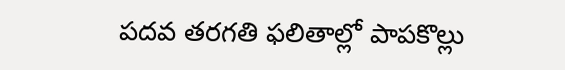పదవ తరగతి ఫలితాల్లో పాపకొల్లు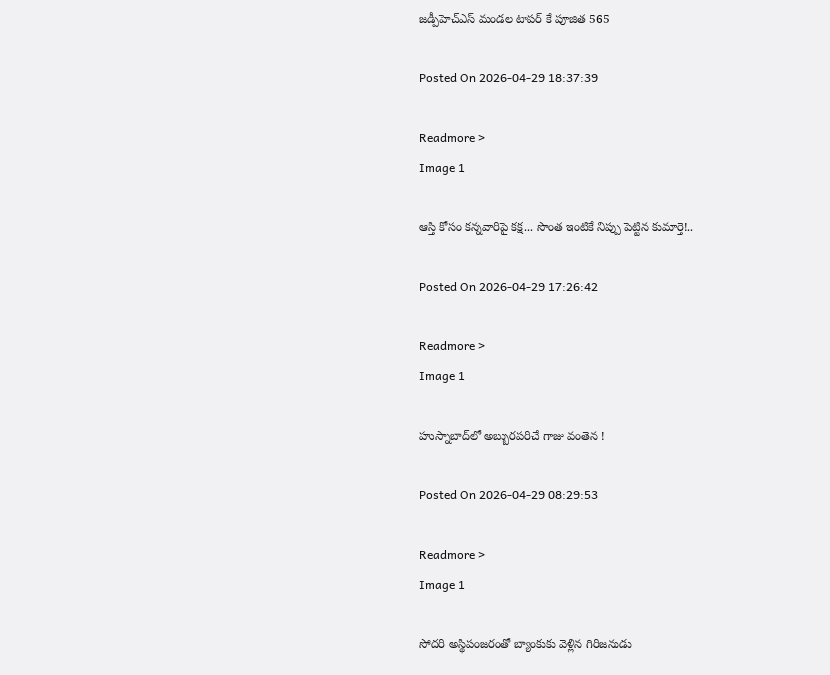జడ్పీహెచ్ఎస్ మండల టాపర్ కే పూజిత 565

Posted On 2026-04-29 18:37:39

Readmore >
Image 1

ఆస్తి కోసం కన్నవారిపై కక్ష... సొంత ఇంటికే నిప్పు పెట్టిన కుమార్తె!..

Posted On 2026-04-29 17:26:42

Readmore >
Image 1

హుస్నాబాద్‌లో అబ్బురపరిచే గాజు వంతెన !

Posted On 2026-04-29 08:29:53

Readmore >
Image 1

సోదరి అస్థిపంజరంతో బ్యాంకుకు వెళ్లిన గిరిజనుడు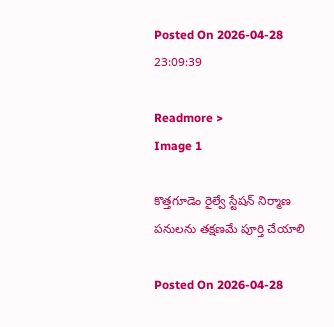Posted On 2026-04-28 23:09:39

Readmore >
Image 1

కొత్తగూడెం రైల్వే స్టేషన్ నిర్మాణ పనులను తక్షణమే పూర్తి చేయాలి

Posted On 2026-04-28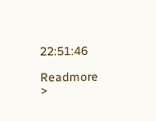22:51:46

Readmore >